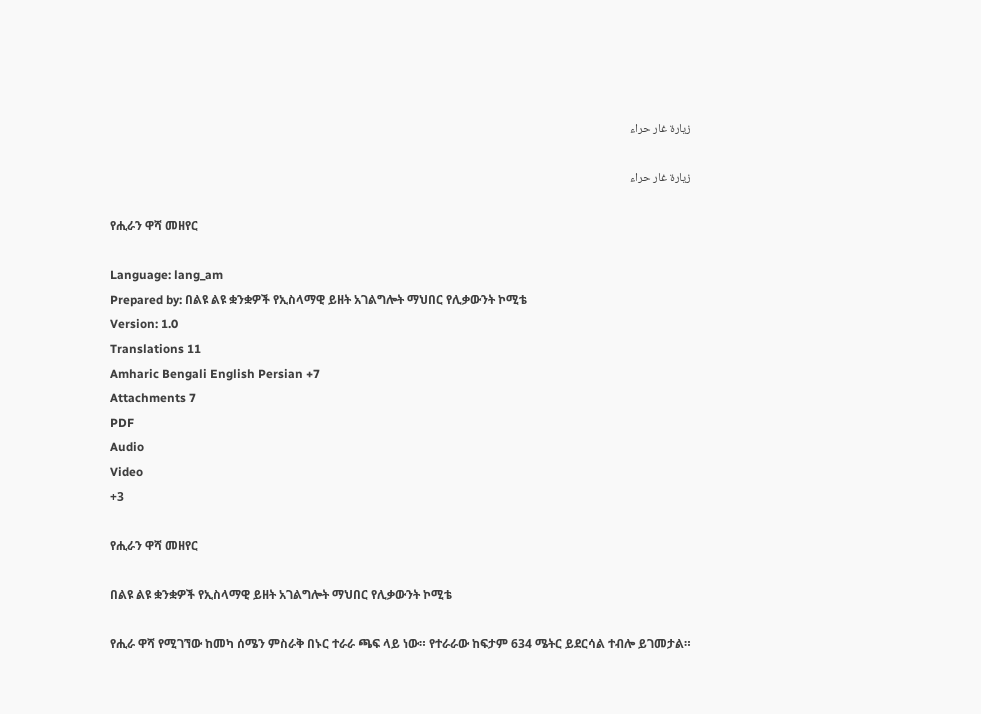زيارة غار حراء

زيارة غار حراء

የሒራን ዋሻ መዘየር

Language: lang_am
Prepared by: በልዩ ልዩ ቋንቋዎች የኢስላማዊ ይዘት አገልግሎት ማህበር የሊቃውንት ኮሚቴ
Version: 1.0
Translations 11
Amharic Bengali English Persian +7
Attachments 7
PDF
Audio
Video
+3

የሒራን ዋሻ መዘየር

በልዩ ልዩ ቋንቋዎች የኢስላማዊ ይዘት አገልግሎት ማህበር የሊቃውንት ኮሚቴ

የሒራ ዋሻ የሚገኘው ከመካ ሰሜን ምስራቅ በኑር ተራራ ጫፍ ላይ ነው። የተራራው ከፍታም 634 ሜትር ይደርሳል ተብሎ ይገመታል።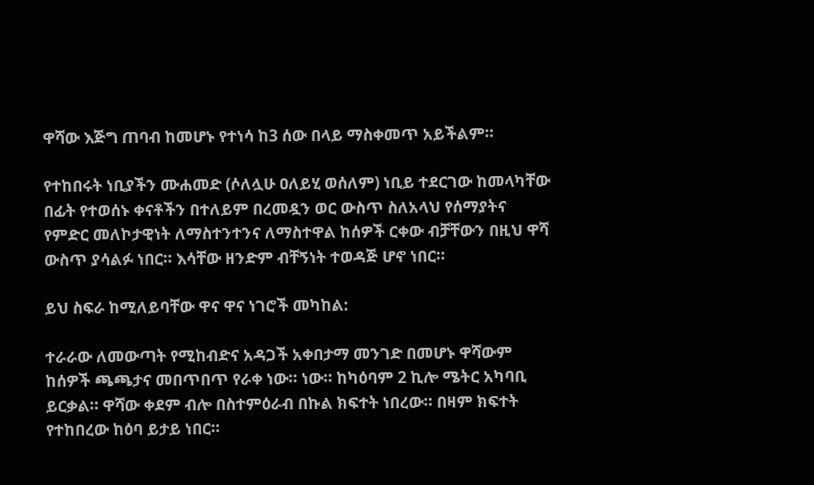ዋሻው እጅግ ጠባብ ከመሆኑ የተነሳ ከ3 ሰው በላይ ማስቀመጥ አይችልም።

የተከበሩት ነቢያችን ሙሐመድ (ሶለሏሁ ዐለይሂ ወሰለም) ነቢይ ተደርገው ከመላካቸው በፊት የተወሰኑ ቀናቶችን በተለይም በረመዷን ወር ውስጥ ስለአላህ የሰማያትና የምድር መለኮታዊነት ለማስተንተንና ለማስተዋል ከሰዎች ርቀው ብቻቸውን በዚህ ዋሻ ውስጥ ያሳልፉ ነበር። እሳቸው ዘንድም ብቸኝነት ተወዳጅ ሆኖ ነበር።

ይህ ስፍራ ከሚለይባቸው ዋና ዋና ነገሮች መካከል:

ተራራው ለመውጣት የሚከብድና አዳጋች አቀበታማ መንገድ በመሆኑ ዋሻውም ከሰዎች ጫጫታና መበጥበጥ የራቀ ነው። ነው። ከካዕባም 2 ኪሎ ሜትር አካባቢ ይርቃል። ዋሻው ቀደም ብሎ በስተምዕራብ በኩል ክፍተት ነበረው። በዛም ክፍተት የተከበረው ከዕባ ይታይ ነበር።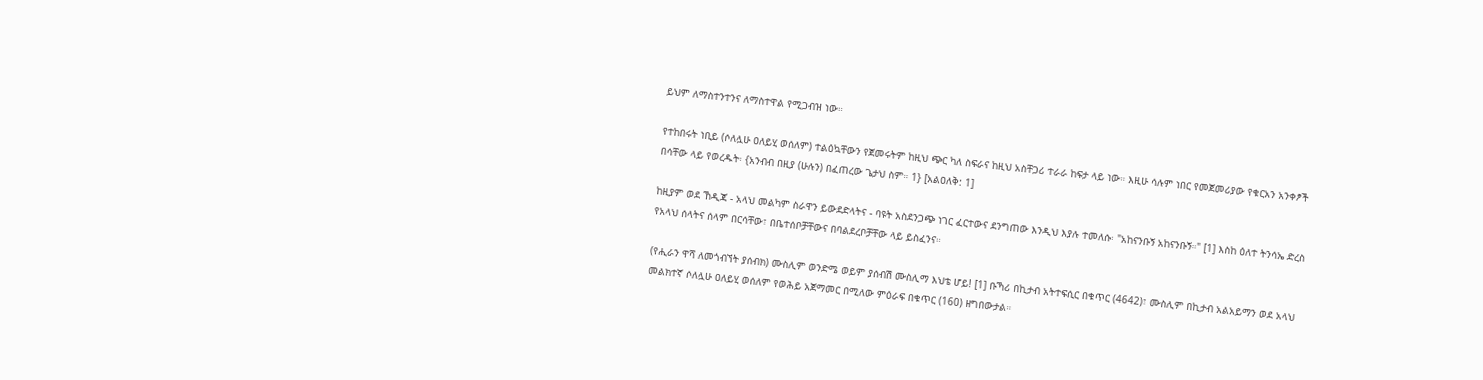ይህም ለማስተንተንና ለማስተዋል የሚጋብዝ ነው።

የተከበሩት ነቢይ (ሶለሏሁ ዐለይሂ ወሰለም) ተልዕኳቸውን የጀመሩትም ከዚህ ጭር ካለ ስፍራና ከዚህ አስቸጋሪ ተራራ ከፍታ ላይ ነው። እዚሁ ሳሉም ነበር የመጀመሪያው የቁርአን አንቀፆች በሳቸው ላይ የወረዱት፡ {አንብብ በዚያ (ሁሉን) በፈጠረው ጌታህ ስም። 1} [አልዐለቅ: 1]

ከዚያም ወደ ኸዲጃ - አላህ መልካም ስራዋን ይውደድላትና - ባዩት አስደንጋጭ ነገር ፈርተውና ደንግጠው እንዲህ እያሉ ተመለሱ፡ "አከናንቡኝ አከናንቡኝ።" [1] እስከ ዕለተ ትንሳኤ ድረስ የአላህ ሰላትና ሰላም በርሳቸው፣ በቤተሰቦቻቸውና በባልደረቦቻቸው ላይ ይስፈንና።

(የሒራን ዋሻ ለመጎብኘት ያሰብክ) ሙስሊም ወንድሜ ወይም ያሰብሽ ሙስሊማ እህቴ ሆይ! [1] ቡኻሪ በኪታብ አትተፍሲር በቁጥር (4642)፣ ሙስሊም በኪታብ አልአይማን ወደ አላህ መልክተኛ ሶለሏሁ ዐለይሂ ወሰለም የወሕይ አጀማመር በሚለው ምዕራፍ በቁጥር (160) ዘግበውታል።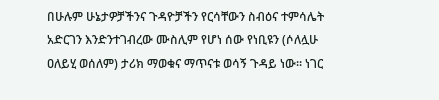በሁሉም ሁኔታዎቻችንና ጉዳዮቻችን የርሳቸውን ስብዕና ተምሳሌት አድርገን እንድንተገብረው ሙስሊም የሆነ ሰው የነቢዩን (ሶለሏሁ ዐለይሂ ወሰለም) ታሪክ ማወቁና ማጥናቱ ወሳኝ ጉዳይ ነው። ነገር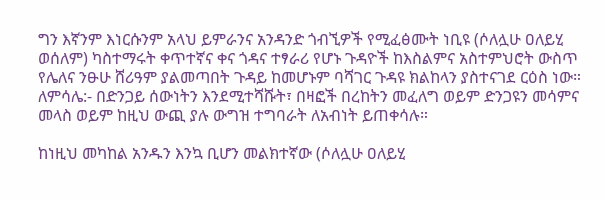ግን እኛንም እነርሱንም አላህ ይምራንና አንዳንድ ጎብኚዎች የሚፈፅሙት ነቢዩ (ሶለሏሁ ዐለይሂ ወሰለም) ካስተማሩት ቀጥተኛና ቀና ጎዳና ተፃራሪ የሆኑ ጉዳዮች ከእስልምና አስተምህሮት ውስጥ የሌለና ንፁሁ ሸሪዓም ያልመጣበት ጉዳይ ከመሆኑም ባሻገር ጉዳዩ ክልከላን ያስተናገደ ርዕስ ነው። ለምሳሌ:- በድንጋይ ሰውነትን እንደሚተሻሹት፣ በዛፎች በረከትን መፈለግ ወይም ድንጋዩን መሳምና መላስ ወይም ከዚህ ውጪ ያሉ ውግዝ ተግባራት ለአብነት ይጠቀሳሉ።

ከነዚህ መካከል አንዱን እንኳ ቢሆን መልክተኛው (ሶለሏሁ ዐለይሂ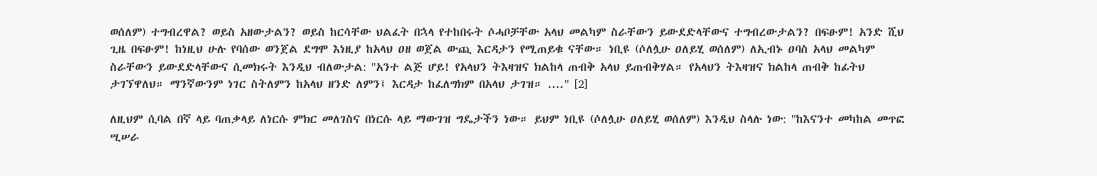ወሰለም) ተግብረዋል? ወይስ አዘውታልን? ወይስ ከርሳቸው ህልፈት በኋላ የተከበሩት ሶሓቦቻቸው አላህ መልካም ስራቸውን ይውደድላቸውና ተግብረውታልን? በፍፁም! አንድ ሺህ ጊዜ በፍፁም! ከነዚህ ሁሉ የባሰው ወንጀል ደግሞ እነዚያ ከአላህ ዐዘ ወጀል ውጪ እርዳታን የሚጠይቁ ናቸው። ነቢዩ (ሶለሏሁ ዐለይሂ ወሰለም) ለኢብኑ ዐባስ አላህ መልካም ስራቸውን ይውደድላቸውና ሲመክሩት እንዲህ ብለውታል: "አንተ ልጅ ሆይ! የአላህን ትእዛዝና ክልከላ ጠብቅ አላህ ይጠብቅሃል። የአላህን ትእዛዝና ክልከላ ጠብቅ ከፊትህ ታገኘዋለህ። ማንኛውንም ነገር ስትለምን ከአላህ ዘንድ ለምን፤ እርዳታ ከፈለግክም በአላህ ታገዝ። ...." [2]

ለዚህም ሲባል በኛ ላይ ባጠቃላይ ለነርሱ ምክር መለገስና በነርሱ ላይ ማውገዝ ግዴታችን ነው። ይህም ነቢዩ (ሶለሏሁ ዐለይሂ ወሰለም) እንዲህ ስላሉ ነው: "ከእናንተ መካከል መጥፎ ሢሠራ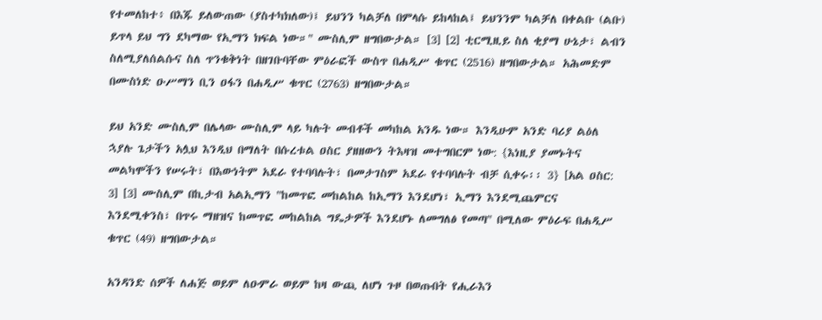የተመለከተ፥ በእጁ ይለውጠው (ያስተካክለው)፤ ይህንን ካልቻለ በምላሱ ይከላከል፤ ይህንንም ካልቻለ በቀልቡ (ልቡ) ይጥላ ይህ ግን ደካማው የኢማን ክፍል ነው።" ሙስሊም ዘግበውታል። [3] [2] ቲርሚዚይ ስለ ቂያማ ሁኔታ፣ ልብን ስለሚያለሰልሱና ስለ ጥንቁቅነት በዘገቡባቸው ምዕራፎች ውስጥ በሐዲሥ ቁጥር (2516) ዘግበውታል። አሕመድም በሙስነድ ዑሥማን ቢን ዐፋን በሐዲሥ ቁጥር (2763) ዘግበውታል።

ይህ አንድ ሙስሊም በሌላው ሙስሊም ላይ ካሉት መብቶች መካከል አንዱ ነው። እንዲሁም አንድ ባሪያ ልዕለ ኋያሉ ጌታችን አሏህ እንዲህ በማለት በሱረቱል ዐስር ያዘዘውን ትእዛዝ መተግበርም ነው: {እነዚያ ያመኑትና መልካሞችን የሠሩት፣ በእውነትም አደራ የተባባሉት፣ በመታገስም አደራ የተባባሉት ብቻ ሲቀሩ፡፡ 3} [አል ዐስር: 3] [3] ሙስሊም በኪታብ አልኢማን "ከመጥፎ መከልከል ከኢማን እንደሆነ፣ ኢማን እንደሚጨምርና እንደሚቀንስ፣ በጥሩ ማዘዝና ከመጥፎ መከልከል ግዴታዎች እንደሆኑ ለመግለፅ የመጣ" በሚለው ምዕራፍ በሐዲሥ ቁጥር (49) ዘግበውታል።

አንዳንድ ሰዎች ለሐጅ ወይም ለዑምራ ወይም ከዛ ውጪ ለሆነ ጉዞ በወጡበት የሒራእን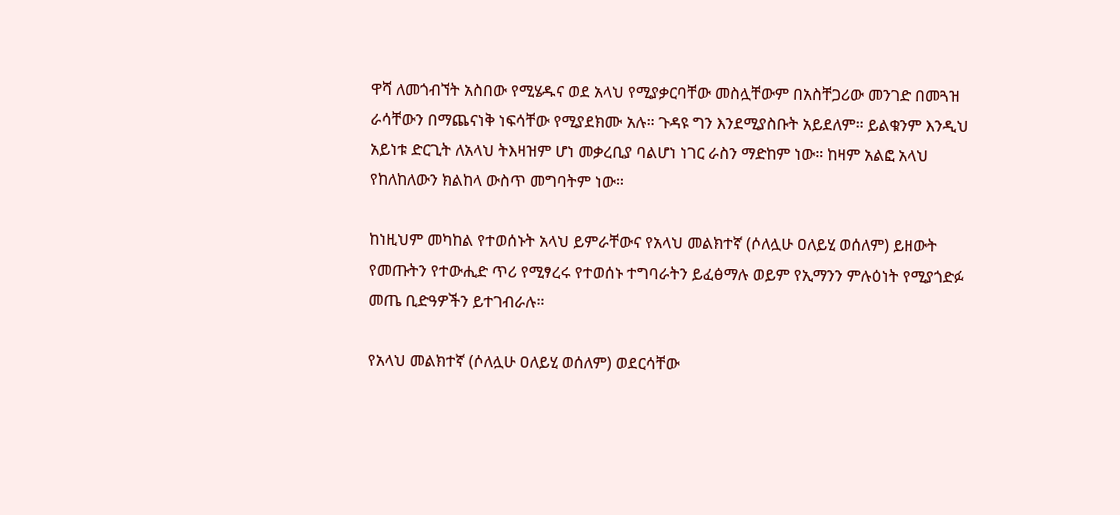ዋሻ ለመጎብኘት አስበው የሚሄዱና ወደ አላህ የሚያቃርባቸው መስሏቸውም በአስቸጋሪው መንገድ በመጓዝ ራሳቸውን በማጨናነቅ ነፍሳቸው የሚያደክሙ አሉ። ጉዳዩ ግን እንደሚያስቡት አይደለም። ይልቁንም እንዲህ አይነቱ ድርጊት ለአላህ ትእዛዝም ሆነ መቃረቢያ ባልሆነ ነገር ራስን ማድከም ነው። ከዛም አልፎ አላህ የከለከለውን ክልከላ ውስጥ መግባትም ነው።

ከነዚህም መካከል የተወሰኑት አላህ ይምራቸውና የአላህ መልክተኛ (ሶለሏሁ ዐለይሂ ወሰለም) ይዘውት የመጡትን የተውሒድ ጥሪ የሚፃረሩ የተወሰኑ ተግባራትን ይፈፅማሉ ወይም የኢማንን ምሉዕነት የሚያጎድፉ መጤ ቢድዓዎችን ይተገብራሉ።

የአላህ መልክተኛ (ሶለሏሁ ዐለይሂ ወሰለም) ወደርሳቸው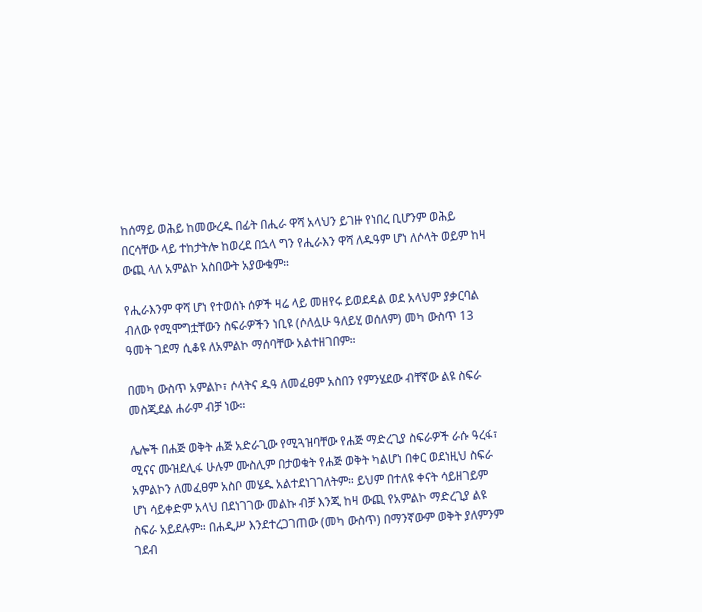ከሰማይ ወሕይ ከመውረዱ በፊት በሒራ ዋሻ አላህን ይገዙ የነበረ ቢሆንም ወሕይ በርሳቸው ላይ ተከታትሎ ከወረደ በኋላ ግን የሒራእን ዋሻ ለዱዓም ሆነ ለሶላት ወይም ከዛ ውጪ ላለ አምልኮ አስበውት አያውቁም።

የሒራእንም ዋሻ ሆነ የተወሰኑ ሰዎች ዛሬ ላይ መዘየሩ ይወደዳል ወደ አላህም ያቃርባል ብለው የሚሞግቷቸውን ስፍራዎችን ነቢዩ (ሶለሏሁ ዓለይሂ ወሰለም) መካ ውስጥ 13 ዓመት ገደማ ሲቆዩ ለአምልኮ ማሰባቸው አልተዘገበም።

በመካ ውስጥ አምልኮ፣ ሶላትና ዱዓ ለመፈፀም አስበን የምንሄደው ብቸኛው ልዩ ስፍራ መስጂደል ሐራም ብቻ ነው።

ሌሎች በሐጅ ወቅት ሐጅ አድራጊው የሚጓዝባቸው የሐጅ ማድረጊያ ስፍራዎች ራሱ ዓረፋ፣ ሚናና ሙዝደሊፋ ሁሉም ሙስሊም በታወቁት የሐጅ ወቅት ካልሆነ በቀር ወደነዚህ ስፍራ አምልኮን ለመፈፀም አስቦ መሄዱ አልተደነገገለትም። ይህም በተለዩ ቀናት ሳይዘገይም ሆነ ሳይቀድም አላህ በደነገገው መልኩ ብቻ እንጂ ከዛ ውጪ የአምልኮ ማድረጊያ ልዩ ስፍራ አይደሉም። በሐዲሥ እንደተረጋገጠው (መካ ውስጥ) በማንኛውም ወቅት ያለምንም ገደብ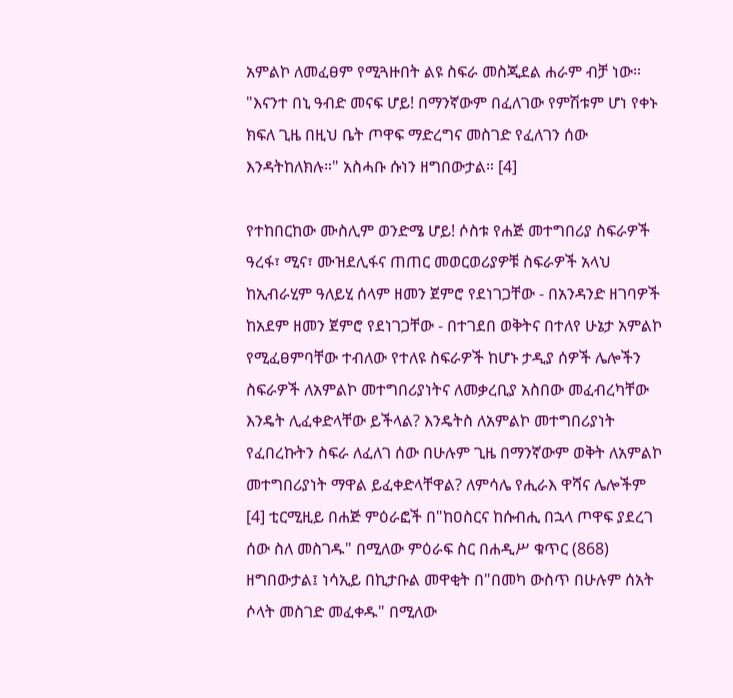አምልኮ ለመፈፀም የሚጓዙበት ልዩ ስፍራ መስጂደል ሐራም ብቻ ነው። "እናንተ በኒ ዓብድ መናፍ ሆይ! በማንኛውም በፈለገው የምሽቱም ሆነ የቀኑ ክፍለ ጊዜ በዚህ ቤት ጦዋፍ ማድረግና መስገድ የፈለገን ሰው እንዳትከለክሉ።" አስሓቡ ሱነን ዘግበውታል። [4]

የተከበርከው ሙስሊም ወንድሜ ሆይ! ሶስቱ የሐጅ መተግበሪያ ስፍራዎች ዓረፋ፣ ሚና፣ ሙዝደሊፋና ጠጠር መወርወሪያዎቹ ስፍራዎች አላህ ከኢብራሂም ዓለይሂ ሰላም ዘመን ጀምሮ የደነገጋቸው - በአንዳንድ ዘገባዎች ከአደም ዘመን ጀምሮ የደነገጋቸው - በተገደበ ወቅትና በተለየ ሁኔታ አምልኮ የሚፈፀምባቸው ተብለው የተለዩ ስፍራዎች ከሆኑ ታዲያ ሰዎች ሌሎችን ስፍራዎች ለአምልኮ መተግበሪያነትና ለመቃረቢያ አስበው መፈብረካቸው እንዴት ሊፈቀድላቸው ይችላል? እንዴትስ ለአምልኮ መተግበሪያነት የፈበረኩትን ስፍራ ለፈለገ ሰው በሁሉም ጊዜ በማንኛውም ወቅት ለአምልኮ መተግበሪያነት ማዋል ይፈቀድላቸዋል? ለምሳሌ የሒራእ ዋሻና ሌሎችም [4] ቲርሚዚይ በሐጅ ምዕራፎች በ"ከዐስርና ከሱብሒ በኋላ ጦዋፍ ያደረገ ሰው ስለ መስገዱ" በሚለው ምዕራፍ ስር በሐዲሥ ቁጥር (868) ዘግበውታል፤ ነሳኢይ በኪታቡል መዋቂት በ"በመካ ውስጥ በሁሉም ሰአት ሶላት መስገድ መፈቀዱ" በሚለው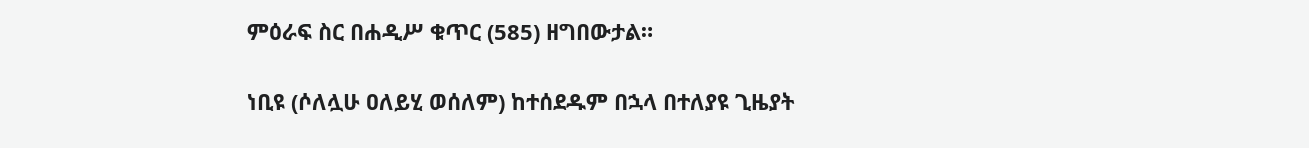ምዕራፍ ስር በሐዲሥ ቁጥር (585) ዘግበውታል።

ነቢዩ (ሶለሏሁ ዐለይሂ ወሰለም) ከተሰደዱም በኋላ በተለያዩ ጊዜያት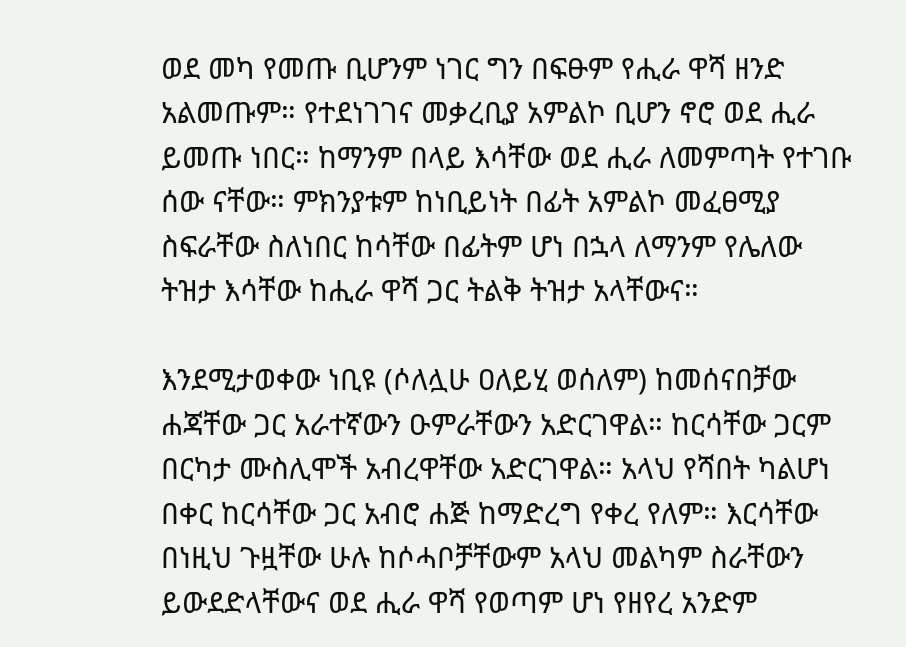ወደ መካ የመጡ ቢሆንም ነገር ግን በፍፁም የሒራ ዋሻ ዘንድ አልመጡም። የተደነገገና መቃረቢያ አምልኮ ቢሆን ኖሮ ወደ ሒራ ይመጡ ነበር። ከማንም በላይ እሳቸው ወደ ሒራ ለመምጣት የተገቡ ሰው ናቸው። ምክንያቱም ከነቢይነት በፊት አምልኮ መፈፀሚያ ስፍራቸው ስለነበር ከሳቸው በፊትም ሆነ በኋላ ለማንም የሌለው ትዝታ እሳቸው ከሒራ ዋሻ ጋር ትልቅ ትዝታ አላቸውና።

እንደሚታወቀው ነቢዩ (ሶለሏሁ ዐለይሂ ወሰለም) ከመሰናበቻው ሐጃቸው ጋር አራተኛውን ዑምራቸውን አድርገዋል። ከርሳቸው ጋርም በርካታ ሙስሊሞች አብረዋቸው አድርገዋል። አላህ የሻበት ካልሆነ በቀር ከርሳቸው ጋር አብሮ ሐጅ ከማድረግ የቀረ የለም። እርሳቸው በነዚህ ጉዟቸው ሁሉ ከሶሓቦቻቸውም አላህ መልካም ስራቸውን ይውደድላቸውና ወደ ሒራ ዋሻ የወጣም ሆነ የዘየረ አንድም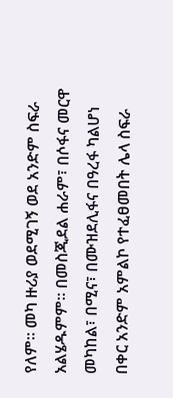የለም። መካ ዙሪያ ወደሚገኝ ወደ አንድም ስፍራ አልሄዱምም። በመስጂደል ሐራም፣ በሶፋና መርዋ መካከል፣ በሚና፣ በሙዝደሊፋና በዓረፋ ካልሆነ በቀር አንድም አምልኮ የተፈፀመበት ሌላ ስፍራ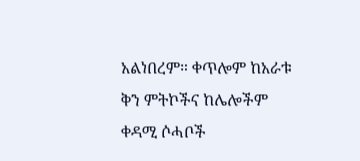አልነበረም። ቀጥሎም ከአራቱ ቅን ምትኮችና ከሌሎችም ቀዳሚ ሶሓቦች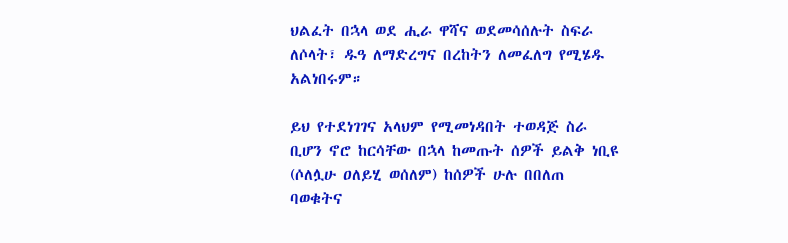ህልፈት በኋላ ወደ ሒራ ዋሻና ወደመሳሰሉት ስፍራ ለሶላት፣ ዱዓ ለማድረግና በረከትን ለመፈለግ የሚሄዱ አልነበሩም።

ይህ የተደነገገና አላህም የሚመነዳበት ተወዳጅ ስራ ቢሆን ኖሮ ከርሳቸው በኋላ ከመጡት ሰዎች ይልቅ ነቢዩ (ሶለሏሁ ዐለይሂ ወሰለም) ከሰዎች ሁሉ በበለጠ ባወቁትና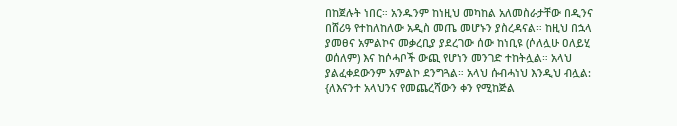በከጀሉት ነበር። አንዱንም ከነዚህ መካከል አለመስራታቸው በዲንና በሸሪዓ የተከለከለው አዲስ መጤ መሆኑን ያስረዳናል። ከዚህ በኋላ ያመፀና አምልኮና መቃረቢያ ያደረገው ሰው ከነቢዩ (ሶለሏሁ ዐለይሂ ወሰለም) እና ከሶሓቦች ውጪ የሆነን መንገድ ተከትሏል። አላህ ያልፈቀደውንም አምልኮ ደንግጓል። አላህ ሱብሓነህ እንዲህ ብሏል: {ለእናንተ አላህንና የመጨረሻውን ቀን የሚከጅል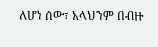ለሆነ ሰው፣ አላህንም በብዙ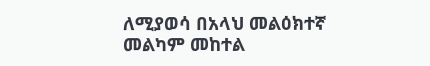ለሚያወሳ በአላህ መልዕክተኛ መልካም መከተል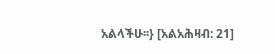አልላችሁ፡፡} [አልአሕዛብ: 21]